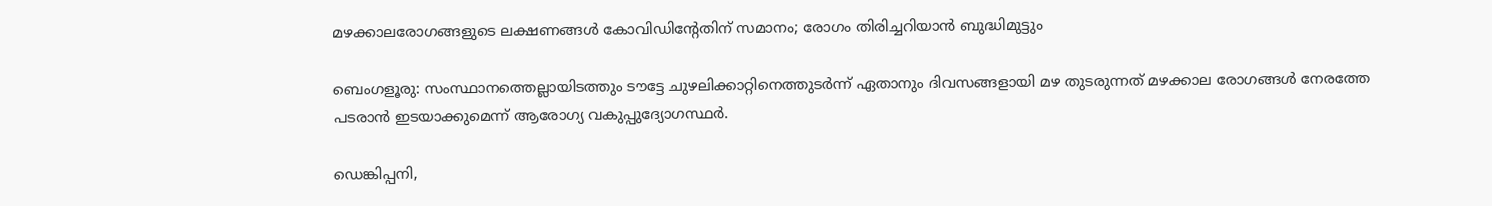മഴക്കാലരോഗങ്ങളുടെ ലക്ഷണങ്ങൾ കോവിഡിന്റേതിന്‌ സമാനം; രോഗം തിരിച്ചറിയാൻ ബുദ്ധിമുട്ടും

ബെംഗളൂരു: സംസ്ഥാനത്തെല്ലായിടത്തും ടൗട്ടേ ചുഴലിക്കാറ്റിനെത്തുടർന്ന് ഏതാനും ദിവസങ്ങളായി മഴ തുടരുന്നത് മഴക്കാല രോഗങ്ങൾ നേരത്തേ പടരാൻ ഇടയാക്കുമെന്ന് ആരോഗ്യ വകുപ്പുദ്യോഗസ്ഥർ.

ഡെങ്കിപ്പനി,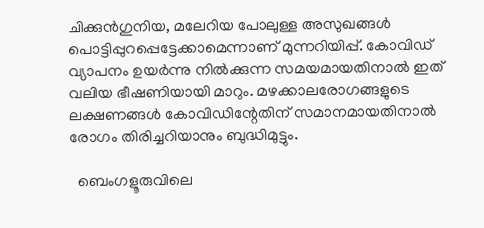ചിക്കുൻഗുനിയ, മലേറിയ പോലുള്ള അസുഖങ്ങൾ പൊട്ടിപ്പുറപ്പെട്ടേക്കാമെന്നാണ് മുന്നറിയിപ്പ്. കോവിഡ് വ്യാപനം ഉയർന്നു നിൽക്കുന്ന സമയമായതിനാൽ ഇത് വലിയ ഭീഷണിയായി മാറും. മഴക്കാലരോഗങ്ങളുടെ ലക്ഷണങ്ങൾ കോവിഡിന്റേതിന്‌ സമാനമായതിനാൽ രോഗം തിരിച്ചറിയാനും ബുദ്ധിമുട്ടും.

  ബെംഗളൂരുവിലെ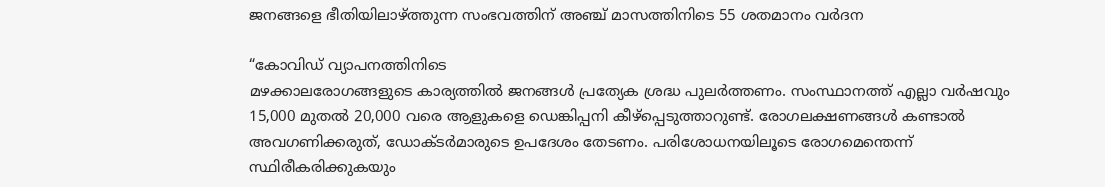ജനങ്ങളെ ഭീതിയിലാഴ്ത്തുന്ന സംഭവത്തിന് അഞ്ച് മാസത്തിനിടെ 55 ശതമാനം വർദന

“കോവിഡ് വ്യാപനത്തിനിടെ
മഴക്കാലരോഗങ്ങളുടെ കാര്യത്തിൽ ജനങ്ങൾ പ്രത്യേക ശ്രദ്ധ പുലർത്തണം. സംസ്ഥാനത്ത് എല്ലാ വർഷവും 15,000 മുതൽ 20,000 വരെ ആളുകളെ ഡെങ്കിപ്പനി കീഴ്‌പ്പെടുത്താറുണ്ട്. രോഗലക്ഷണങ്ങൾ കണ്ടാൽ അവഗണിക്കരുത്, ഡോക്ടർമാരുടെ ഉപദേശം തേടണം. പരിശോധനയിലൂടെ രോഗമെന്തെന്ന് സ്ഥിരീകരിക്കുകയും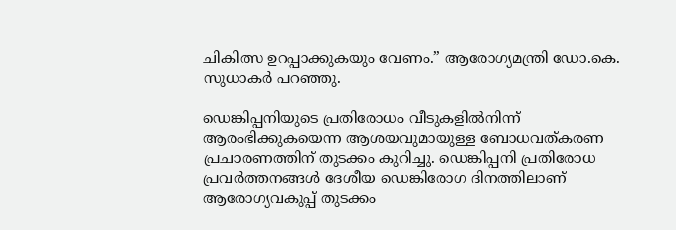ചികിത്സ ഉറപ്പാക്കുകയും വേണം.” ആരോഗ്യമന്ത്രി ഡോ.കെ. സുധാകർ പറഞ്ഞു.

ഡെങ്കിപ്പനിയുടെ പ്രതിരോധം വീടുകളിൽനിന്ന് ആരംഭിക്കുകയെന്ന ആശയവുമായുള്ള ബോധവത്കരണ പ്രചാരണത്തിന് തുടക്കം കുറിച്ചു. ഡെങ്കിപ്പനി പ്രതിരോധ പ്രവർത്തനങ്ങൾ ദേശീയ ഡെങ്കിരോഗ ദിനത്തിലാണ് ആരോഗ്യവകുപ്പ് തുടക്കം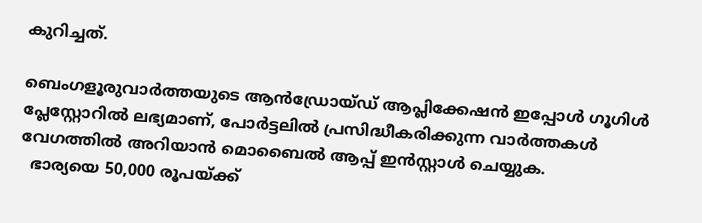കുറിച്ചത്.

ബെംഗളൂരുവാർത്തയുടെ ആൻഡ്രോയ്ഡ് ആപ്ലിക്കേഷൻ ഇപ്പോൾ ഗൂഗിൾ പ്ലേസ്റ്റോറിൽ ലഭ്യമാണ്, പോർട്ടലിൽ പ്രസിദ്ധീകരിക്കുന്ന വാർത്തകൾ വേഗത്തിൽ അറിയാൻ മൊബൈൽ ആപ്പ് ഇൻസ്റ്റാൾ ചെയ്യുക.
  ഭാര്യയെ 50,000 രൂപയ്ക്ക്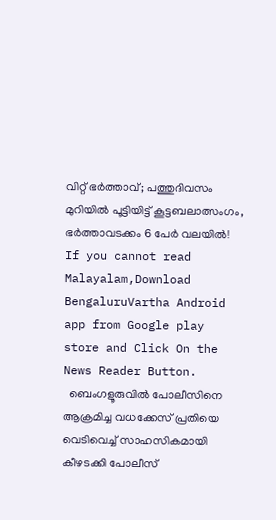വിറ്റ് ഭർത്താവ്; പത്തുദിവസം മുറിയിൽ പൂട്ടിയിട്ട് കൂട്ടബലാത്സംഗം, ഭർത്താവടക്കം 6 പേർ വലയിൽ!
If you cannot read Malayalam,Download BengaluruVartha Android app from Google play store and Click On the News Reader Button.
  ബെംഗളൂരുവിൽ പോലീസിനെ ആക്രമിച്ച വധക്കേസ് പ്രതിയെ വെടിവെച്ച് സാഹസികമായി കീഴടക്കി പോലീസ്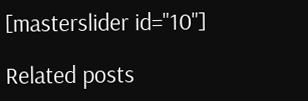[masterslider id="10"]

Related posts